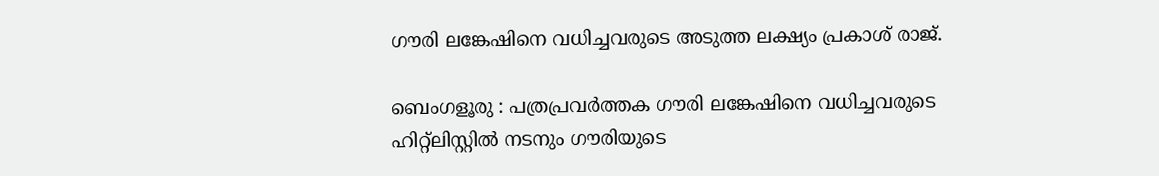ഗൗരി ലങ്കേഷിനെ വധിച്ചവരുടെ അടുത്ത ലക്ഷ്യം പ്രകാശ് രാജ്.

ബെംഗളൂരു : പത്രപ്രവർത്തക ഗൗരി ലങ്കേഷിനെ വധിച്ചവരുടെ ഹിറ്റ്ലിസ്റ്റിൽ നടനും ഗൗരിയുടെ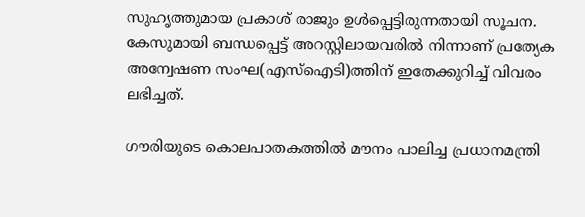സുഹൃത്തുമായ പ്രകാശ് രാജും ഉൾപ്പെട്ടിരുന്നതായി സൂചന. കേസുമായി ബന്ധപ്പെട്ട് അറസ്റ്റിലായവരിൽ നിന്നാണ് പ്രത്യേക അന്വേഷണ സംഘ(എസ്ഐടി)ത്തിന് ഇതേക്കുറിച്ച് വിവരം ലഭിച്ചത്.

ഗൗരിയുടെ കൊലപാതകത്തിൽ മൗനം പാലിച്ച പ്രധാനമന്ത്രി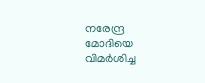നരേന്ദ്ര മോദിയെ വിമർശിച്ച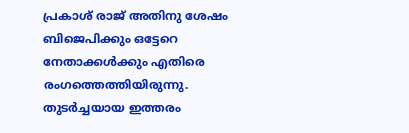പ്രകാശ്‌ രാജ് അതിനു ശേഷം ബിജെപിക്കും ഒട്ടേറെ നേതാക്കൾക്കും എതിരെ രംഗത്തെത്തിയിരുന്നു. തുടർച്ചയായ ഇത്തരം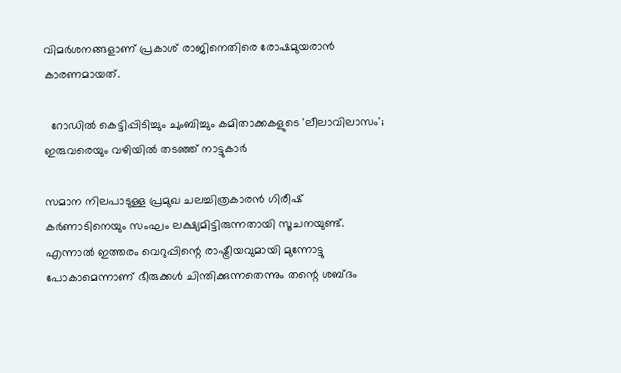വിമർശനങ്ങളാണ് പ്രകാശ് രാജിനെതിരെ രോഷമുയരാൻ കാരണമായത്.

  റോഡിൽ കെട്ടിപ്പിടിച്ചും ചുംബിച്ചും കമിതാക്കകളുടെ 'ലീലാവിലാസം'; ഇരുവരെയും വഴിയിൽ തടഞ്ഞ് നാട്ടുകാർ

സമാന നിലപാടുള്ള പ്രമുഖ ചലച്ചിത്രകാരൻ ഗിരീഷ് കർണാടിനെയും സംഘം ലക്ഷ്യമിട്ടിരുന്നതായി സൂചനയുണ്ട്. എന്നാൽ ഇത്തരം വെറുപ്പിന്റെ രാഷ്ട്രീയവുമായി മുന്നോട്ടു പോകാമെന്നാണ് ഭീരുക്കൾ ചിന്തിക്കുന്നതെന്നും തന്റെ ശബ്ദം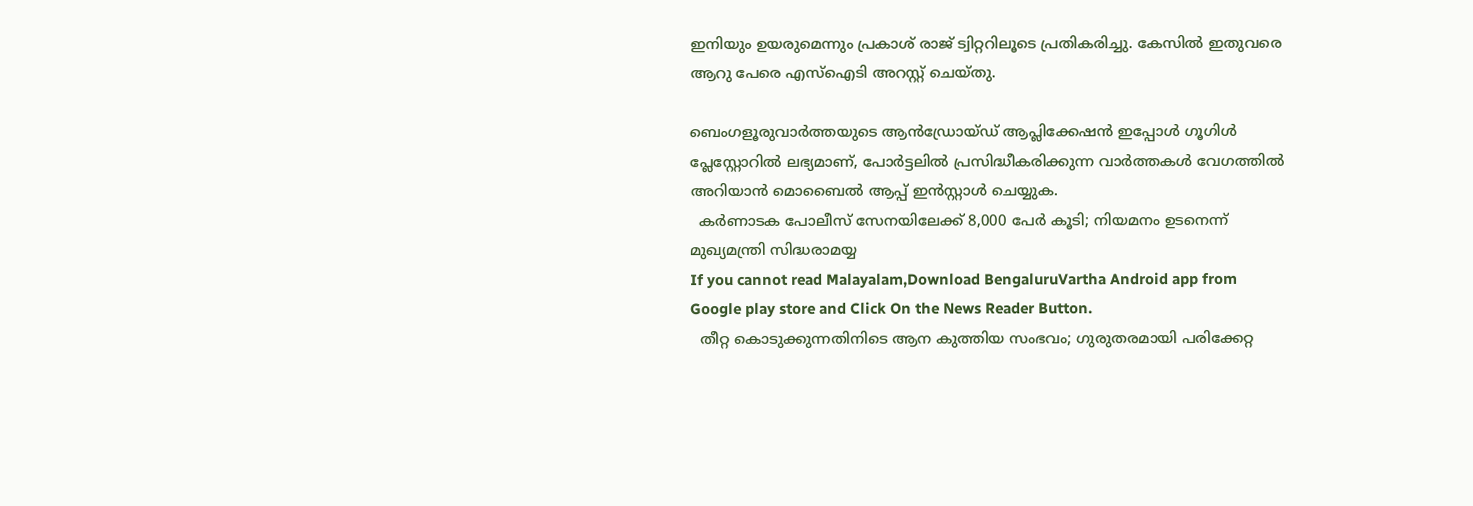ഇനിയും ഉയരുമെന്നും പ്രകാശ്‌ രാജ് ട്വിറ്ററിലൂടെ പ്രതികരിച്ചു. കേസിൽ ഇതുവരെ ആറു പേരെ എസ്ഐടി അറസ്റ്റ് ചെയ്തു.

ബെംഗളൂരുവാർത്തയുടെ ആൻഡ്രോയ്ഡ് ആപ്ലിക്കേഷൻ ഇപ്പോൾ ഗൂഗിൾ പ്ലേസ്റ്റോറിൽ ലഭ്യമാണ്, പോർട്ടലിൽ പ്രസിദ്ധീകരിക്കുന്ന വാർത്തകൾ വേഗത്തിൽ അറിയാൻ മൊബൈൽ ആപ്പ് ഇൻസ്റ്റാൾ ചെയ്യുക.
  കർണാടക പോലീസ് സേനയിലേക്ക് 8,000 പേർ കൂടി; നിയമനം ഉടനെന്ന് മുഖ്യമന്ത്രി സിദ്ധരാമയ്യ
If you cannot read Malayalam,Download BengaluruVartha Android app from Google play store and Click On the News Reader Button.
  തീറ്റ കൊടുക്കുന്നതിനിടെ ആന കുത്തിയ സംഭവം; ഗുരുതരമായി പരിക്കേറ്റ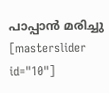പാപ്പാന്‍ മരിച്ചു
[masterslider id="10"]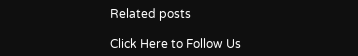Related posts

Click Here to Follow Us